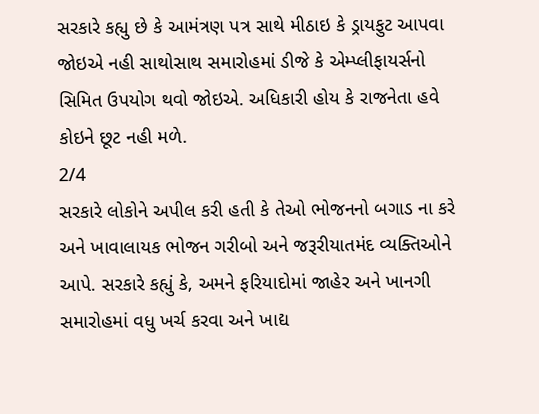સરકારે કહ્યુ છે કે આમંત્રણ પત્ર સાથે મીઠાઇ કે ડ્રાયફુટ આપવા જોઇએ નહી સાથોસાથ સમારોહમાં ડીજે કે એમ્પ્લીફાયર્સનો સિમિત ઉપયોગ થવો જોઇએ. અધિકારી હોય કે રાજનેતા હવે કોઇને છૂટ નહી મળે.
2/4
સરકારે લોકોને અપીલ કરી હતી કે તેઓ ભોજનનો બગાડ ના કરે અને ખાવાલાયક ભોજન ગરીબો અને જરૂરીયાતમંદ વ્યક્તિઓને આપે. સરકારે કહ્યું કે, અમને ફરિયાદોમાં જાહેર અને ખાનગી સમારોહમાં વધુ ખર્ચ કરવા અને ખાદ્ય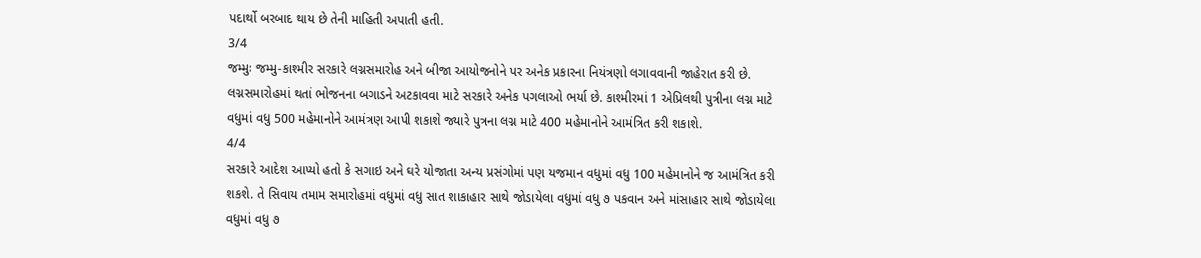પદાર્થો બરબાદ થાય છે તેની માહિતી અપાતી હતી.
3/4
જમ્મુઃ જમ્મુ-કાશ્મીર સરકારે લગ્નસમારોહ અને બીજા આયોજનોને પર અનેક પ્રકારના નિયંત્રણો લગાવવાની જાહેરાત કરી છે. લગ્નસમારોહમાં થતાં ભોજનના બગાડને અટકાવવા માટે સરકારે અનેક પગલાઓ ભર્યા છે. કાશ્મીરમાં 1 એપ્રિલથી પુત્રીના લગ્ન માટે વધુમાં વધુ 500 મહેમાનોને આમંત્રણ આપી શકાશે જ્યારે પુત્રના લગ્ન માટે 400 મહેમાનોને આમંત્રિત કરી શકાશે.
4/4
સરકારે આદેશ આપ્યો હતો કે સગાઇ અને ઘરે યોજાતા અન્ય પ્રસંગોમાં પણ યજમાન વધુમાં વધુ 100 મહેમાનોને જ આમંત્રિત કરી શકશે. તે સિવાય તમામ સમારોહમાં વધુમાં વધુ સાત શાકાહાર સાથે જોડાયેલા વધુમાં વધુ ૭ પકવાન અને માંસાહાર સાથે જોડાયેલા વધુમાં વધુ ૭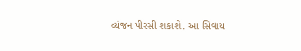વ્યંજન પીરસી શકાશે. આ સિવાય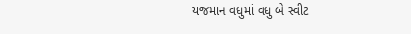યજમાન વધુમાં વધુ બે સ્વીટ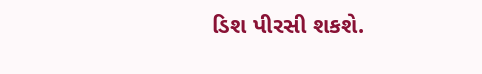ડિશ પીરસી શકશે.